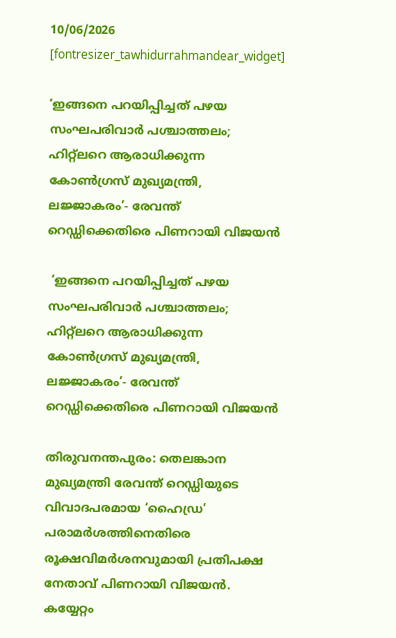10/06/2026
[fontresizer_tawhidurrahmandear_widget]

‘ഇങ്ങനെ പറയിപ്പിച്ചത് പഴയ സംഘപരിവാർ പശ്ചാത്തലം; ഹിറ്റ്‌ലറെ ആരാധിക്കുന്ന കോൺഗ്രസ് മുഖ്യമന്ത്രി, ലജ്ജാകരം’- രേവന്ത് റെഡ്ഡിക്കെതിരെ പിണറായി വിജയൻ

 ‘ഇങ്ങനെ പറയിപ്പിച്ചത് പഴയ സംഘപരിവാർ പശ്ചാത്തലം; ഹിറ്റ്‌ലറെ ആരാധിക്കുന്ന കോൺഗ്രസ് മുഖ്യമന്ത്രി, ലജ്ജാകരം’- രേവന്ത് റെഡ്ഡിക്കെതിരെ പിണറായി വിജയൻ

തിരുവനന്തപുരം: തെലങ്കാന മുഖ്യമന്ത്രി രേവന്ത് റെഡ്ഡിയുടെ വിവാദപരമായ ‘ഹൈഡ്ര’ പരാമർശത്തിനെതിരെ രൂക്ഷവിമർശനവുമായി പ്രതിപക്ഷ നേതാവ് പിണറായി വിജയൻ. കയ്യേറ്റം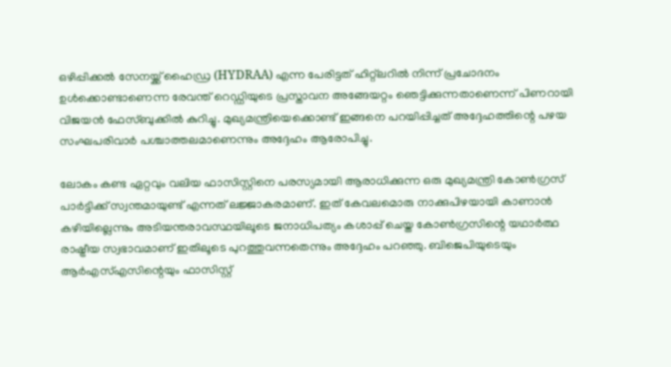ഒഴിപ്പിക്കൽ സേനയ്ക്ക് ഹൈഡ്ര (HYDRAA) എന്ന പേരിട്ടത് ഹിറ്റ്‌ലറിൽ നിന്ന് പ്രചോദനം ഉൾക്കൊണ്ടാണെന്ന രേവന്ത് റെഡ്ഡിയുടെ പ്രസ്താവന അങ്ങേയറ്റം ഞെട്ടിക്കുന്നതാണെന്ന് പിണറായി വിജയൻ ഫേസ്ബുക്കിൽ കുറിച്ചു. മുഖ്യമന്ത്രിയെക്കൊണ്ട് ഇങ്ങനെ പറയിപ്പിച്ചത് അദ്ദേഹത്തിന്റെ പഴയ സംഘപരിവാർ പശ്ചാത്തലമാണെന്നും അദ്ദേഹം ആരോപിച്ചു.

ലോകം കണ്ട ഏറ്റവും വലിയ ഫാസിസ്റ്റിനെ പരസ്യമായി ആരാധിക്കുന്ന ഒരു മുഖ്യമന്ത്രി കോൺഗ്രസ് പാർട്ടിക്ക് സ്വന്തമായുണ്ട് എന്നത് ലജ്ജാകരമാണ്. ഇത് കേവലമൊരു നാക്കുപിഴയായി കാണാൻ കഴിയില്ലെന്നും അടിയന്തരാവസ്ഥയിലൂടെ ജനാധിപത്യം കശാപ്പ് ചെയ്ത കോൺഗ്രസിന്റെ യഥാർത്ഥ രാഷ്ട്രീയ സ്വഭാവമാണ് ഇതിലൂടെ പുറത്തുവന്നതെന്നും അദ്ദേഹം പറഞ്ഞു. ബിജെപിയുടെയും ആർഎസ്എസിന്റെയും ഫാസിസ്റ്റ്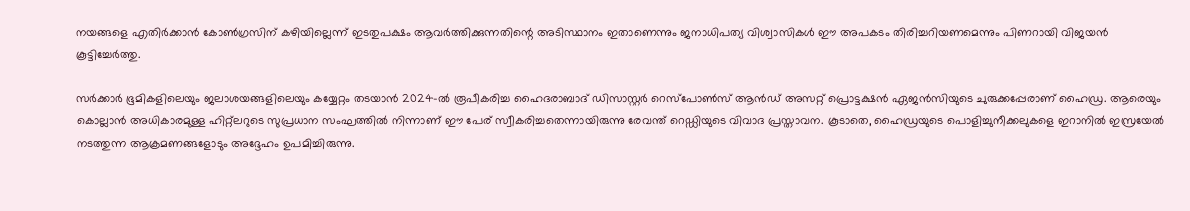നയങ്ങളെ എതിർക്കാൻ കോൺഗ്രസിന് കഴിയില്ലെന്ന് ഇടതുപക്ഷം ആവർത്തിക്കുന്നതിന്റെ അടിസ്ഥാനം ഇതാണെന്നും ജനാധിപത്യ വിശ്വാസികൾ ഈ അപകടം തിരിച്ചറിയണമെന്നും പിണറായി വിജയൻ കൂട്ടിച്ചേർത്തു.

സർക്കാർ ഭൂമികളിലെയും ജലാശയങ്ങളിലെയും കയ്യേറ്റം തടയാൻ 2024-ൽ രൂപീകരിച്ച ഹൈദരാബാദ് ഡിസാസ്റ്റർ റെസ്‌പോൺസ് ആൻഡ് അസറ്റ് പ്രൊട്ടക്ഷൻ ഏജൻസിയുടെ ചുരുക്കപ്പേരാണ് ഹൈഡ്ര. ആരെയും കൊല്ലാൻ അധികാരമുള്ള ഹിറ്റ്‌ലറുടെ സുപ്രധാന സംഘത്തിൽ നിന്നാണ് ഈ പേര് സ്വീകരിച്ചതെന്നായിരുന്നു രേവന്ത് റെഡ്ഡിയുടെ വിവാദ പ്രസ്താവന. കൂടാതെ, ഹൈഡ്രയുടെ പൊളിച്ചുനീക്കലുകളെ ഇറാനിൽ ഇസ്രയേൽ നടത്തുന്ന ആക്രമണങ്ങളോടും അദ്ദേഹം ഉപമിച്ചിരുന്നു.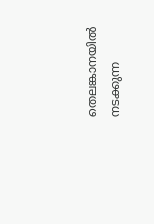തെലങ്കാനയിൽ നടക്കുന്ന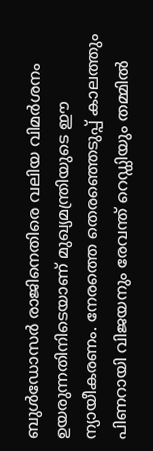ബുൾഡോസർ രാജിനെതിരെ വലിയ വിമർശനം ഉയരുന്നതിനിടെയാണ് മുഖ്യമന്ത്രിയുടെ ഈ ന്യായീകരണം. നേരത്തെ തെരഞ്ഞെടുപ്പ് കാലത്തും പിണറായി വിജയനും രേവന്ത് റെഡ്ഡിയും തമ്മിൽ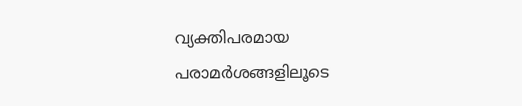വ്യക്തിപരമായ പരാമർശങ്ങളിലൂടെ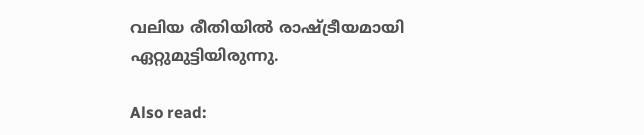വലിയ രീതിയിൽ രാഷ്ട്രീയമായി ഏറ്റുമുട്ടിയിരുന്നു.

Also read: